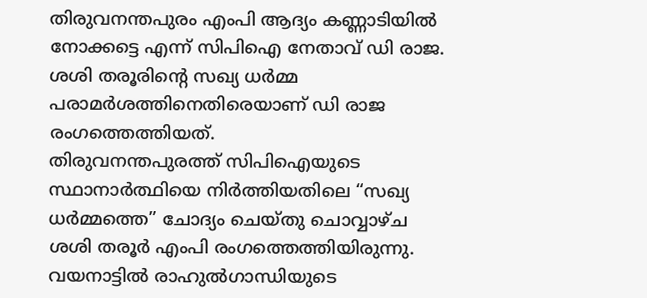തിരുവനന്തപുരം എംപി ആദ്യം കണ്ണാടിയിൽ നോക്കട്ടെ എന്ന് സിപിഐ നേതാവ് ഡി രാജ. ശശി തരൂരിൻ്റെ സഖ്യ ധർമ്മ പരാമർശത്തിനെതിരെയാണ് ഡി രാജ രംഗത്തെത്തിയത്.
തിരുവനന്തപുരത്ത് സിപിഐയുടെ സ്ഥാനാർത്ഥിയെ നിർത്തിയതിലെ “സഖ്യ ധർമ്മത്തെ” ചോദ്യം ചെയ്തു ചൊവ്വാഴ്ച ശശി തരൂർ എംപി രംഗത്തെത്തിയിരുന്നു.
വയനാട്ടിൽ രാഹുൽഗാന്ധിയുടെ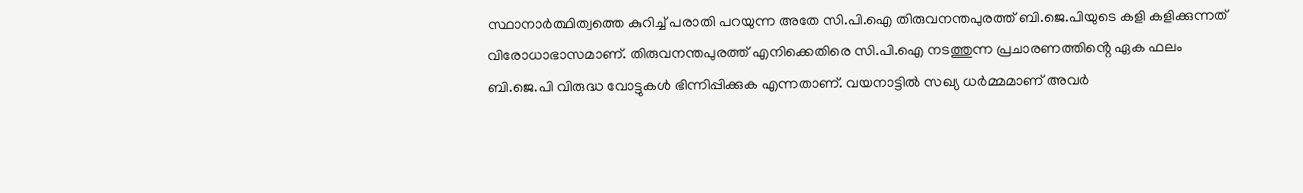സ്ഥാനാർത്ഥിത്വത്തെ കുറിച്ച് പരാതി പറയുന്ന അതേ സി.പി.ഐ തിരുവനന്തപുരത്ത് ബി.ജെ.പിയുടെ കളി കളിക്കുന്നത് വിരോധാഭാസമാണ്. തിരുവനന്തപുരത്ത് എനിക്കെതിരെ സി.പി.ഐ നടത്തുന്ന പ്രചാരണത്തിൻ്റെ ഏക ഫലം ബി.ജെ.പി വിരുദ്ധ വോട്ടുകൾ ഭിന്നിപ്പിക്കുക എന്നതാണ്. വയനാട്ടിൽ സഖ്യ ധർമ്മമാണ് അവർ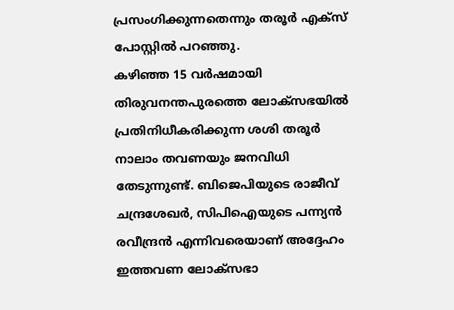പ്രസംഗിക്കുന്നതെന്നും തരൂർ എക്സ് പോസ്റ്റിൽ പറഞ്ഞു.
കഴിഞ്ഞ 15 വർഷമായി തിരുവനന്തപുരത്തെ ലോക്സഭയിൽ പ്രതിനിധീകരിക്കുന്ന ശശി തരൂർ നാലാം തവണയും ജനവിധി തേടുന്നുണ്ട്. ബിജെപിയുടെ രാജീവ് ചന്ദ്രശേഖർ, സിപിഐയുടെ പന്ന്യൻ രവീന്ദ്രൻ എന്നിവരെയാണ് അദ്ദേഹം ഇത്തവണ ലോക്സഭാ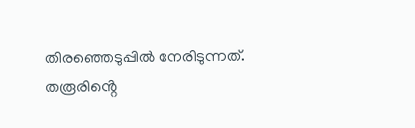തിരഞ്ഞെടുപ്പിൽ നേരിടുന്നത്.
തരൂരിൻ്റെ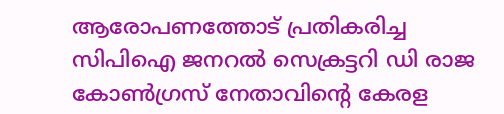ആരോപണത്തോട് പ്രതികരിച്ച സിപിഐ ജനറൽ സെക്രട്ടറി ഡി രാജ കോൺഗ്രസ് നേതാവിൻ്റെ കേരള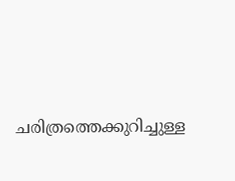ചരിത്രത്തെക്കുറിച്ചുള്ള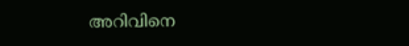അറിവിനെ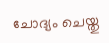ചോദ്യം ചെയ്തു